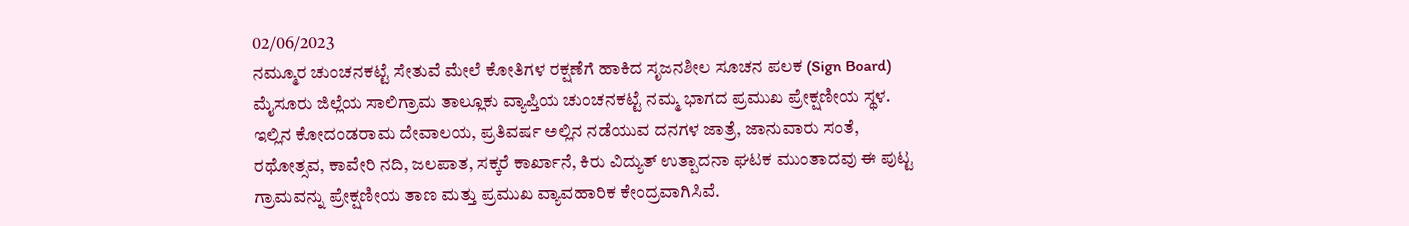02/06/2023
ನಮ್ಮೂರ ಚುಂಚನಕಟ್ಟೆ ಸೇತುವೆ ಮೇಲೆ ಕೋತಿಗಳ ರಕ್ಷಣೆಗೆ ಹಾಕಿದ ಸೃಜನಶೀಲ ಸೂಚನ ಪಲಕ (Sign Board)
ಮೈಸೂರು ಜಿಲ್ಲೆಯ ಸಾಲಿಗ್ರಾಮ ತಾಲ್ಲೂಕು ವ್ಯಾಪ್ತಿಯ ಚುಂಚನಕಟ್ಟೆ ನಮ್ಮ ಭಾಗದ ಪ್ರಮುಖ ಪ್ರೇಕ್ಷಣೀಯ ಸ್ಥಳ. ಇಲ್ಲಿನ ಕೋದಂಡರಾಮ ದೇವಾಲಯ, ಪ್ರತಿವರ್ಷ ಅಲ್ಲಿನ ನಡೆಯುವ ದನಗಳ ಜಾತ್ರೆ, ಜಾನುವಾರು ಸಂತೆ, ರಥೋತ್ಸವ, ಕಾವೇರಿ ನದಿ, ಜಲಪಾತ, ಸಕ್ಕರೆ ಕಾರ್ಖಾನೆ, ಕಿರು ವಿದ್ಯುತ್ ಉತ್ಪಾದನಾ ಘಟಕ ಮುಂತಾದವು ಈ ಪುಟ್ಟ ಗ್ರಾಮವನ್ನು ಪ್ರೇಕ್ಷಣೀಯ ತಾಣ ಮತ್ತು ಪ್ರಮುಖ ವ್ಯಾವಹಾರಿಕ ಕೇಂದ್ರವಾಗಿಸಿವೆ.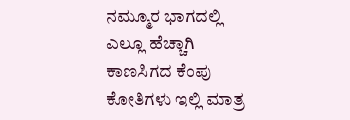ನಮ್ಮೂರ ಭಾಗದಲ್ಲಿ ಎಲ್ಲೂ ಹೆಚ್ಚಾಗಿ ಕಾಣಸಿಗದ ಕೆಂಪು ಕೋತಿಗಳು ಇಲ್ಲಿ ಮಾತ್ರ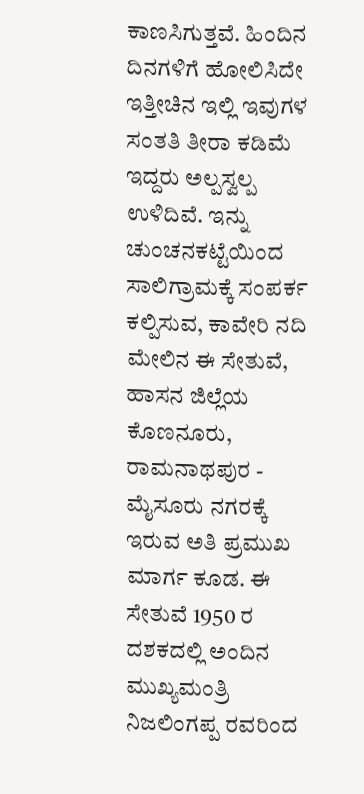ಕಾಣಸಿಗುತ್ತವೆ. ಹಿಂದಿನ ದಿನಗಳಿಗೆ ಹೋಲಿಸಿದೇ ಇತ್ತೀಚಿನ ಇಲ್ಲಿ ಇವುಗಳ ಸಂತತಿ ತೀರಾ ಕಡಿಮೆ ಇದ್ದರು ಅಲ್ಪಸ್ವಲ್ಪ ಉಳಿದಿವೆ. ಇನ್ನು ಚುಂಚನಕಟ್ಟೆಯಿಂದ ಸಾಲಿಗ್ರಾಮಕ್ಕೆ ಸಂಪರ್ಕ ಕಲ್ಪಿಸುವ, ಕಾವೇರಿ ನದಿ ಮೇಲಿನ ಈ ಸೇತುವೆ, ಹಾಸನ ಜಿಲ್ಲೆಯ ಕೊಣನೂರು, ರಾಮನಾಥಪುರ - ಮೈಸೂರು ನಗರಕ್ಕೆ ಇರುವ ಅತಿ ಪ್ರಮುಖ ಮಾರ್ಗ ಕೂಡ. ಈ ಸೇತುವೆ 1950 ರ ದಶಕದಲ್ಲಿ ಅಂದಿನ ಮುಖ್ಯಮಂತ್ರಿ ನಿಜಲಿಂಗಪ್ಪ ರವರಿಂದ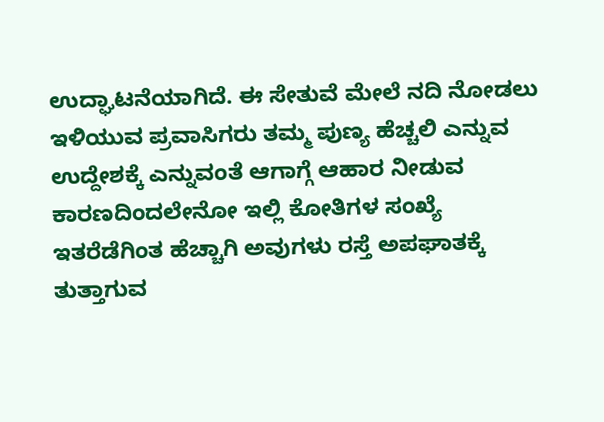ಉದ್ಘಾಟನೆಯಾಗಿದೆ. ಈ ಸೇತುವೆ ಮೇಲೆ ನದಿ ನೋಡಲು ಇಳಿಯುವ ಪ್ರವಾಸಿಗರು ತಮ್ಮ ಪುಣ್ಯ ಹೆಚ್ಚಲಿ ಎನ್ನುವ ಉದ್ದೇಶಕ್ಕೆ ಎನ್ನುವಂತೆ ಆಗಾಗ್ಗೆ ಆಹಾರ ನೀಡುವ ಕಾರಣದಿಂದಲೇನೋ ಇಲ್ಲಿ ಕೋತಿಗಳ ಸಂಖ್ಯೆ ಇತರೆಡೆಗಿಂತ ಹೆಚ್ಚಾಗಿ ಅವುಗಳು ರಸ್ತೆ ಅಪಘಾತಕ್ಕೆ ತುತ್ತಾಗುವ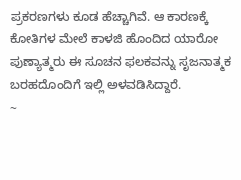ಪ್ರಕರಣಗಳು ಕೂಡ ಹೆಚ್ಚಾಗಿವೆ. ಆ ಕಾರಣಕ್ಕೆ ಕೋತಿಗಳ ಮೇಲೆ ಕಾಳಜಿ ಹೊಂದಿದ ಯಾರೋ ಪುಣ್ಯಾತ್ಮರು ಈ ಸೂಚನ ಫಲಕವನ್ನು ಸೃಜನಾತ್ಮಕ ಬರಹದೊಂದಿಗೆ ಇಲ್ಲಿ ಅಳವಡಿಸಿದ್ದಾರೆ.
~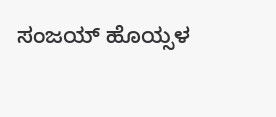ಸಂಜಯ್ ಹೊಯ್ಸಳ